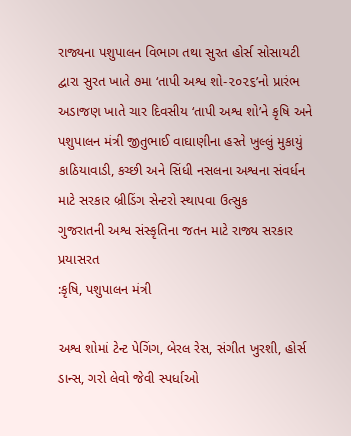રાજ્યના પશુપાલન વિભાગ તથા સુરત હોર્સ સોસાયટી દ્વારા સુરત ખાતે ૭મા ‘તાપી અશ્વ શો-૨૦૨૬’નો પ્રારંભ
અડાજણ ખાતે ચાર દિવસીય ‘તાપી અશ્વ શો’ને કૃષિ અને પશુપાલન મંત્રી જીતુભાઈ વાઘાણીના હસ્તે ખુલ્લું મુકાયું
કાઠિયાવાડી, કચ્છી અને સિંધી નસલના અશ્વના સંવર્ધન માટે સરકાર બ્રીડિંગ સેન્ટરો સ્થાપવા ઉત્સુક
ગુજરાતની અશ્વ સંસ્કૃતિના જતન માટે રાજ્ય સરકાર પ્રયાસરત
:કૃષિ, પશુપાલન મંત્રી

અશ્વ શોમાં ટેન્ટ પેગિંગ, બેરલ રેસ, સંગીત ખુરશી, હોર્સ ડાન્સ, ગરો લેવો જેવી સ્પર્ધાઓ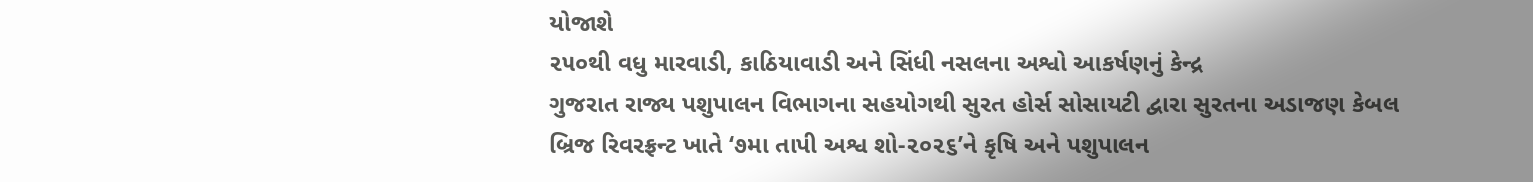યોજાશે
૨૫૦થી વધુ મારવાડી, કાઠિયાવાડી અને સિંધી નસલના અશ્વો આકર્ષણનું કેન્દ્ર
ગુજરાત રાજ્ય પશુપાલન વિભાગના સહયોગથી સુરત હોર્સ સોસાયટી દ્વારા સુરતના અડાજણ કેબલ બ્રિજ રિવરફ્રન્ટ ખાતે ‘૭મા તાપી અશ્વ શો-૨૦૨૬’ને કૃષિ અને પશુપાલન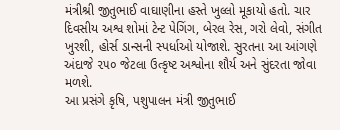મંત્રીશ્રી જીતુભાઈ વાઘાણીના હસ્તે ખુલ્લો મૂકાયો હતો. ચાર દિવસીય અશ્વ શોમાં ટેન્ટ પેગિંગ, બેરલ રેસ, ગરો લેવો, સંગીત ખુરશી, હોર્સ ડાન્સની સ્પર્ધાઓ યોજાશે. સુરતના આ આંગણે અંદાજે ૨૫૦ જેટલા ઉત્કૃષ્ટ અશ્વોના શૌર્ય અને સુંદરતા જોવા મળશે.
આ પ્રસંગે કૃષિ, પશુપાલન મંત્રી જીતુભાઈ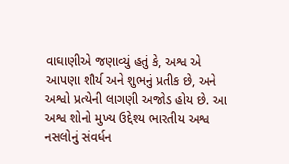વાઘાણીએ જણાવ્યું હતું કે, અશ્વ એ આપણા શૌર્ય અને શુભનું પ્રતીક છે, અને અશ્વો પ્રત્યેની લાગણી અજોડ હોય છે. આ અશ્વ શોનો મુખ્ય ઉદ્દેશ્ય ભારતીય અશ્વ નસલોનું સંવર્ધન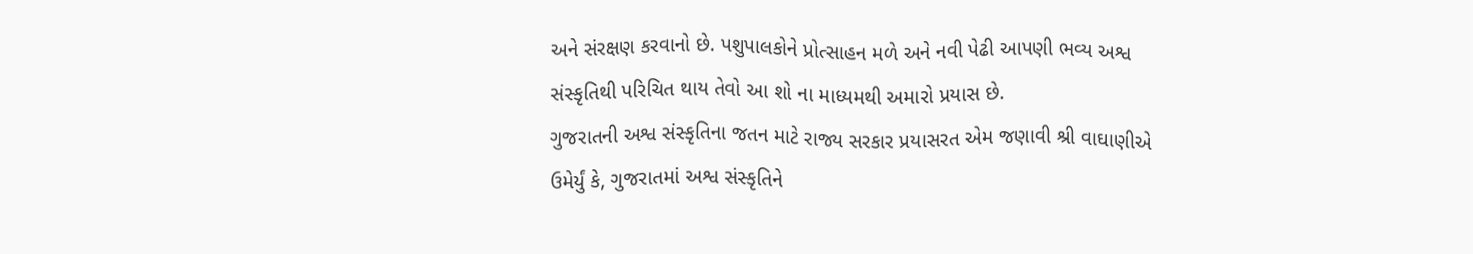અને સંરક્ષણ કરવાનો છે. પશુપાલકોને પ્રોત્સાહન મળે અને નવી પેઢી આપણી ભવ્ય અશ્વ સંસ્કૃતિથી પરિચિત થાય તેવો આ શો ના માધ્યમથી અમારો પ્રયાસ છે.
ગુજરાતની અશ્વ સંસ્કૃતિના જતન માટે રાજ્ય સરકાર પ્રયાસરત એમ જણાવી શ્રી વાઘાણીએ ઉમેર્યું કે, ગુજરાતમાં અશ્વ સંસ્કૃતિને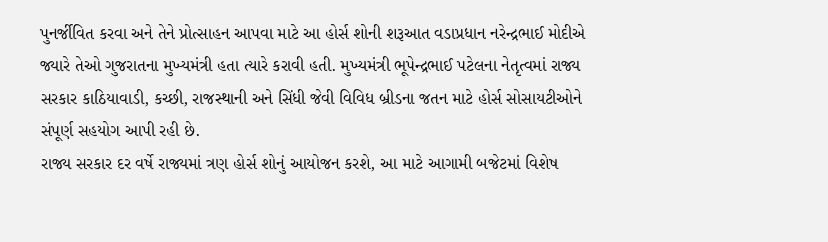પુનર્જીવિત કરવા અને તેને પ્રોત્સાહન આપવા માટે આ હોર્સ શોની શરૂઆત વડાપ્રધાન નરેન્દ્રભાઈ મોદીએ જ્યારે તેઓ ગુજરાતના મુખ્યમંત્રી હતા ત્યારે કરાવી હતી. મુખ્યમંત્રી ભૂપેન્દ્રભાઈ પટેલના નેતૃત્વમાં રાજ્ય સરકાર કાઠિયાવાડી, કચ્છી, રાજસ્થાની અને સિંધી જેવી વિવિધ બ્રીડના જતન માટે હોર્સ સોસાયટીઓને સંપૂર્ણ સહયોગ આપી રહી છે.
રાજ્ય સરકાર દર વર્ષે રાજ્યમાં ત્રણ હોર્સ શોનું આયોજન કરશે, આ માટે આગામી બજેટમાં વિશેષ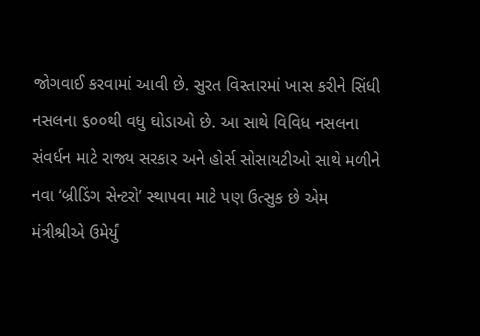જોગવાઈ કરવામાં આવી છે. સુરત વિસ્તારમાં ખાસ કરીને સિંધી નસલના ૬૦૦થી વધુ ઘોડાઓ છે. આ સાથે વિવિધ નસલના સંવર્ધન માટે રાજ્ય સરકાર અને હોર્સ સોસાયટીઓ સાથે મળીને નવા ‘બ્રીડિંગ સેન્ટરો’ સ્થાપવા માટે પણ ઉત્સુક છે એમ મંત્રીશ્રીએ ઉમેર્યું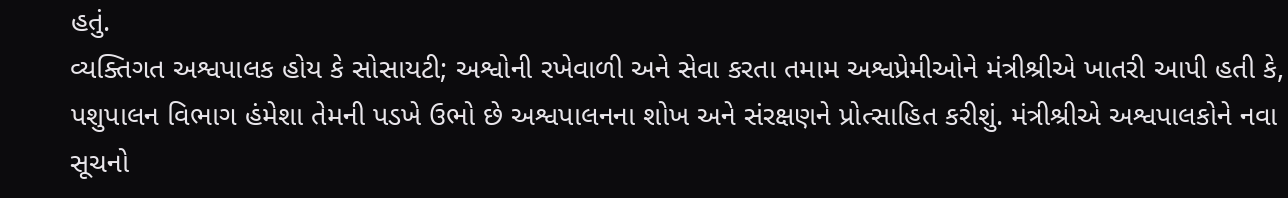હતું.
વ્યક્તિગત અશ્વપાલક હોય કે સોસાયટી; અશ્વોની રખેવાળી અને સેવા કરતા તમામ અશ્વપ્રેમીઓને મંત્રીશ્રીએ ખાતરી આપી હતી કે, પશુપાલન વિભાગ હંમેશા તેમની પડખે ઉભો છે અશ્વપાલનના શોખ અને સંરક્ષણને પ્રોત્સાહિત કરીશું. મંત્રીશ્રીએ અશ્વપાલકોને નવા સૂચનો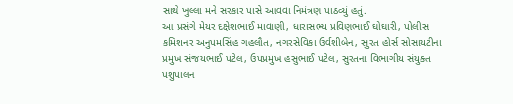સાથે ખુલ્લા મને સરકાર પાસે આવવા નિમંત્રણ પાઠવ્યું હતું.
આ પ્રસંગે મેયર દક્ષેશભાઈ માવાણી, ધારાસભ્ય પ્રવિણભાઈ ઘોઘારી, પોલીસ કમિશનર અનુપમસિંહ ગહલૌત, નગરસેવિકા ઉર્વશીબેન, સુરત હોર્સ સોસાયટીના પ્રમુખ સંજયભાઈ પટેલ, ઉપપ્રમુખ હસુભાઈ પટેલ, સુરતના વિભાગીય સંયુક્ત પશુપાલન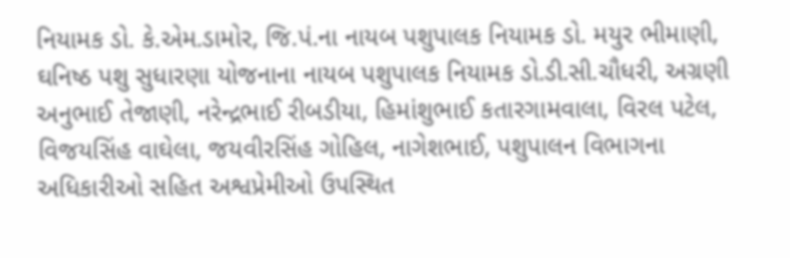નિયામક ડો. કે.એમ.ડામોર, જિ.પં.ના નાયબ પશુપાલક નિયામક ડો. મયુર ભીમાણી, ઘનિષ્ઠ પશુ સુધારણા યોજનાના નાયબ પશુપાલક નિયામક ડો.ડી.સી.ચૌધરી, અગ્રણી અનુભાઈ તેજાણી, નરેન્દ્રભાઈ રીબડીયા, હિમાંશુભાઈ કતારગામવાલા, વિરલ પટેલ, વિજયસિંહ વાઘેલા, જયવીરસિંહ ગોહિલ, નાગેશભાઈ, પશુપાલન વિભાગના અધિકારીઓ સહિત અશ્વપ્રેમીઓ ઉપસ્થિત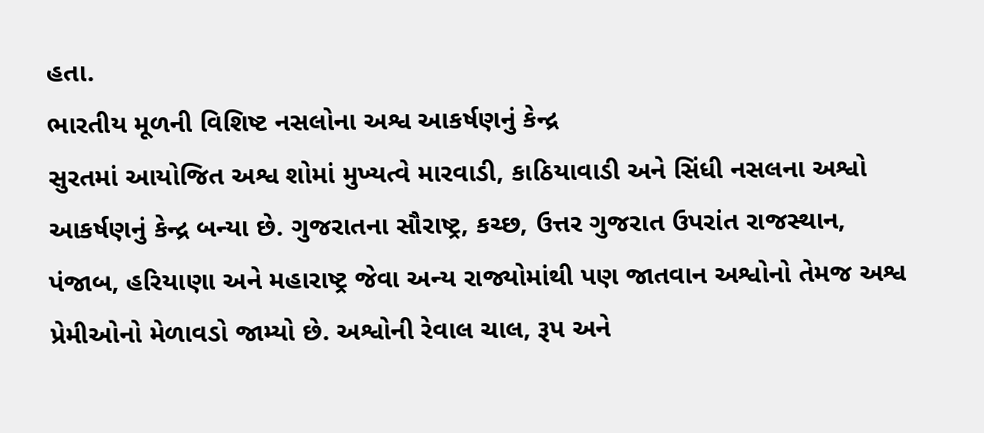હતા.
ભારતીય મૂળની વિશિષ્ટ નસલોના અશ્વ આકર્ષણનું કેન્દ્ર
સુરતમાં આયોજિત અશ્વ શોમાં મુખ્યત્વે મારવાડી, કાઠિયાવાડી અને સિંધી નસલના અશ્વો આકર્ષણનું કેન્દ્ર બન્યા છે. ગુજરાતના સૌરાષ્ટ્ર, કચ્છ, ઉત્તર ગુજરાત ઉપરાંત રાજસ્થાન, પંજાબ, હરિયાણા અને મહારાષ્ટ્ર જેવા અન્ય રાજ્યોમાંથી પણ જાતવાન અશ્વોનો તેમજ અશ્વ પ્રેમીઓનો મેળાવડો જામ્યો છે. અશ્વોની રેવાલ ચાલ, રૂપ અને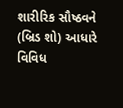શારીરિક સૌષ્ઠવને (બ્રિડ શો) આધારે વિવિધ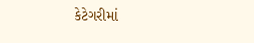કેટેગરીમાં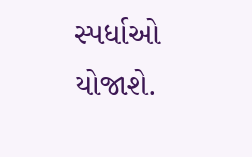સ્પર્ધાઓ યોજાશે.